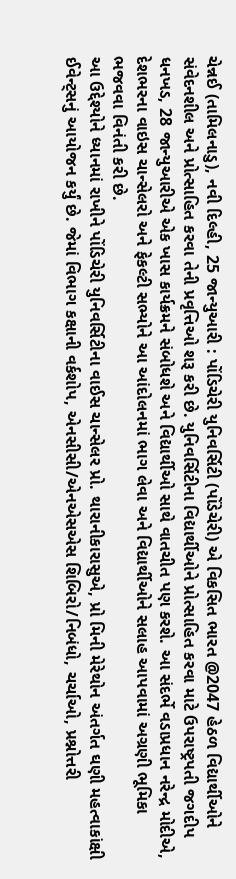ચેન્નઈ (તામિલનાડુ), નવી દિલ્હી, 25 જાન્યુઆરી : પોંડિચેરી યુનિવર્સિટી (પોંડેચેરી) એ વિકસિત ભારત @2047 હેઠળ વિદ્યાર્થીઓને સંવેદનશીલ અને પ્રોત્સાહિત કરવા તેની પ્રવૃત્તિઓ શરૂ કરી છે. યુનિવર્સિટીના વિદ્યાર્થીઓને પ્રોત્સાહિત કરવા માટે ઉપરાષ્ટ્રપતી જગદીપ ધનખડ, 28 જાન્યુઆરીએ એક ખાસ કાર્યક્રમને સંબોધશે અને વિદ્યાર્થીઓ સાથે વાતચીત પણ કરશે. આ સંદર્ભે વડાપ્રધાન નરેન્દ્ર મોદીએ, દેશભરના વાઇસ ચાન્સેલરો અને ફેકલ્ટી સભ્યોને આ આંદોલનમાં ભાગ લેવા અને વિદ્યાર્થીઓને સલાહ આપવામાં અગ્રણી ભૂમિકા ભજવવા વિનંતી કરી છે.
આ ઉદ્દેશ્યોને ધ્યાનમાં રાખીને પોંડિચેરી યુનિવર્સિટીના વાઈસ ચાન્સેલર પ્રો. થારાનીકારાસુએ, પ્રો મિની મેરેથોન અંતર્ગત ઘણી મહત્વાકાંક્ષી ઈવેન્ટ્સનું આયોજન કર્યું છે. જેમાં વિભાગ કક્ષાની વર્કશોપ, એનસીસી/એનએસએસ શિબિરો/નિબંધો, ચર્ચાઓ, પ્રશ્નોત્તરી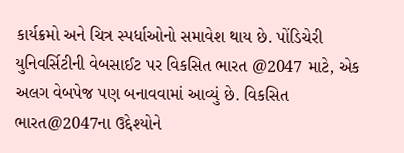કાર્યક્રમો અને ચિત્ર સ્પર્ધાઓનો સમાવેશ થાય છે. પોંડિચેરી યુનિવર્સિટીની વેબસાઈટ પર વિકસિત ભારત @2047 માટે, એક અલગ વેબપેજ પણ બનાવવામાં આવ્યું છે. વિકસિત ભારત@2047ના ઉદ્દેશ્યોને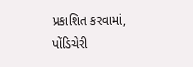પ્રકાશિત કરવામાં, પોંડિચેરી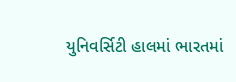યુનિવર્સિટી હાલમાં ભારતમાં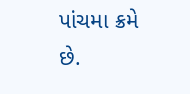પાંચમા ક્રમે છે.